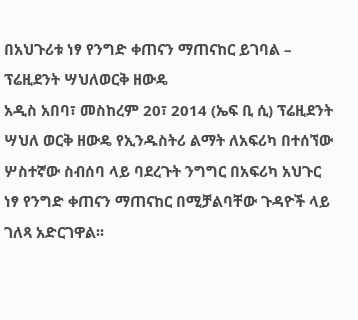በአህጉሪቱ ነፃ የንግድ ቀጠናን ማጠናከር ይገባል – ፕሬዚደንት ሣህለወርቅ ዘውዴ
አዲስ አበባ፣ መስከረም 20፣ 2014 (ኤፍ ቢ ሲ) ፕሬዚደንት ሣህለ ወርቅ ዘውዴ የኢንዱስትሪ ልማት ለአፍሪካ በተሰኘው ሦስተኛው ስብሰባ ላይ ባደረጉት ንግግር በአፍሪካ አህጉር ነፃ የንግድ ቀጠናን ማጠናከር በሚቻልባቸው ጉዳዮች ላይ ገለጻ አድርገዋል፡፡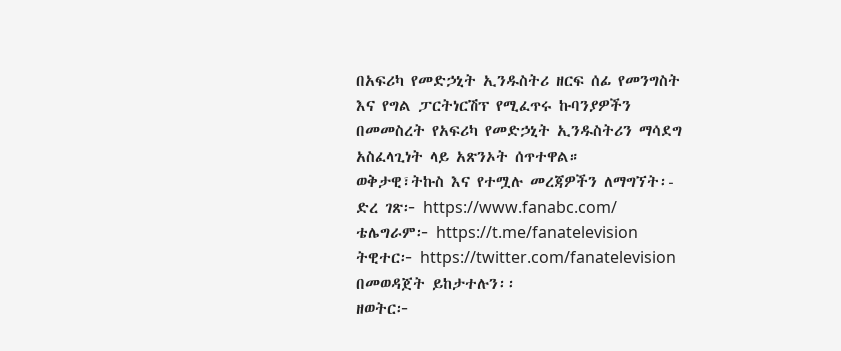በአፍሪካ የመድኃኒት ኢንዱስትሪ ዘርፍ ሰፊ የመንግስት እና የግል ፓርትነርሽፕ የሚፈጥሩ ኩባንያዎችን በመመስረት የአፍሪካ የመድኃኒት ኢንዱስትሪን ማሳደግ አስፈላጊነት ላይ አጽንኦት ሰጥተዋል።
ወቅታዊ፣ትኩስ እና የተሟሉ መረጃዎችን ለማግኘት፡-
ድረ ገጽ፦ https://www.fanabc.com/
ቴሌግራም፦ https://t.me/fanatelevision
ትዊተር፦ https://twitter.com/fanatelevision በመወዳጀት ይከታተሉን፡፡
ዘወትር፦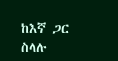ከእኛ ጋር ስላሉ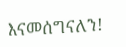እናመሰግናለን!